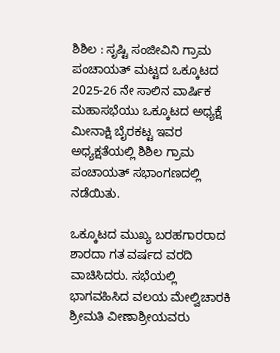ಶಿಶಿಲ : ಸೃಷ್ಟಿ ಸಂಜೀವಿನಿ ಗ್ರಾಮ ಪಂಚಾಯತ್ ಮಟ್ಟದ ಒಕ್ಕೂಟದ 2025-26 ನೇ ಸಾಲಿನ ವಾರ್ಷಿಕ ಮಹಾಸಭೆಯು ಒಕ್ಕೂಟದ ಅಧ್ಯಕ್ಷೆ ಮೀನಾಕ್ಷಿ ಬೈರಕಟ್ಟ ಇವರ ಅಧ್ಯಕ್ಷತೆಯಲ್ಲಿ ಶಿಶಿಲ ಗ್ರಾಮ ಪಂಚಾಯತ್ ಸಭಾಂಗಣದಲ್ಲಿ ನಡೆಯಿತು.

ಒಕ್ಕೂಟದ ಮುಖ್ಯ ಬರಹಗಾರರಾದ ಶಾರದಾ ಗತ ವರ್ಷದ ವರದಿ ವಾಚಿಸಿದರು. ಸಭೆಯಲ್ಲಿ ಭಾಗವಹಿಸಿದ ವಲಯ ಮೇಲ್ವಿಚಾರಕಿ ಶ್ರೀಮತಿ ವೀಣಾಶ್ರೀಯವರು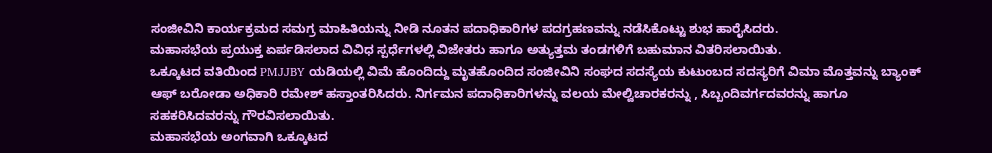ಸಂಜೀವಿನಿ ಕಾರ್ಯಕ್ರಮದ ಸಮಗ್ರ ಮಾಹಿತಿಯನ್ನು ನೀಡಿ ನೂತನ ಪದಾಧಿಕಾರಿಗಳ ಪದಗ್ರಹಣವನ್ನು ನಡೆಸಿಕೊಟ್ಟು ಶುಭ ಹಾರೈಸಿದರು.
ಮಹಾಸಭೆಯ ಪ್ರಯುಕ್ತ ಏರ್ಪಡಿಸಲಾದ ವಿವಿಧ ಸ್ಪರ್ಧೆಗಳಲ್ಲಿ ವಿಜೇತರು ಹಾಗೂ ಅತ್ಯುತ್ತಮ ತಂಡಗಳಿಗೆ ಬಹುಮಾನ ವಿತರಿಸಲಾಯಿತು.
ಒಕ್ಕೂಟದ ವತಿಯಿಂದ PMJJBY ಯಡಿಯಲ್ಲಿ ವಿಮೆ ಹೊಂದಿದ್ದು ಮೃತಹೊಂದಿದ ಸಂಜೀವಿನಿ ಸಂಘದ ಸದಸ್ಯೆಯ ಕುಟುಂಬದ ಸದಸ್ಯರಿಗೆ ವಿಮಾ ಮೊತ್ತವನ್ನು ಬ್ಯಾಂಕ್ ಆಫ್ ಬರೋಡಾ ಅಧಿಕಾರಿ ರಮೇಶ್ ಹಸ್ತಾಂತರಿಸಿದರು. ನಿರ್ಗಮನ ಪದಾಧಿಕಾರಿಗಳನ್ನು ವಲಯ ಮೇಲ್ವಿಚಾರಕರನ್ನು , ಸಿಬ್ಬಂದಿವರ್ಗದವರನ್ನು ಹಾಗೂ ಸಹಕರಿಸಿದವರನ್ನು ಗೌರವಿಸಲಾಯಿತು.
ಮಹಾಸಭೆಯ ಅಂಗವಾಗಿ ಒಕ್ಕೂಟದ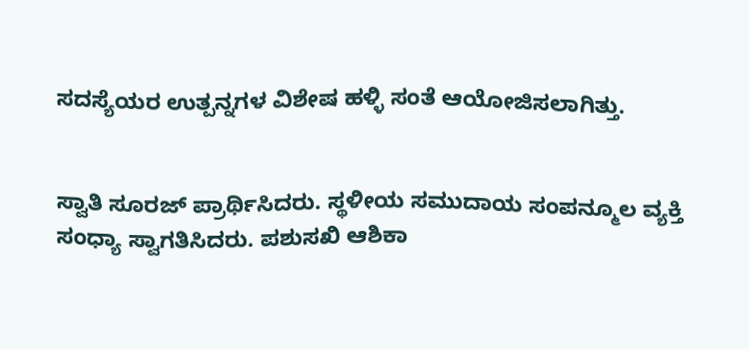ಸದಸ್ಯೆಯರ ಉತ್ಪನ್ನಗಳ ವಿಶೇಷ ಹಳ್ಳಿ ಸಂತೆ ಆಯೋಜಿಸಲಾಗಿತ್ತು.


ಸ್ವಾತಿ ಸೂರಜ್ ಪ್ರಾರ್ಥಿಸಿದರು. ಸ್ಥಳೀಯ ಸಮುದಾಯ ಸಂಪನ್ಮೂಲ ವ್ಯಕ್ತಿ ಸಂಧ್ಯಾ ಸ್ವಾಗತಿಸಿದರು. ಪಶುಸಖಿ ಆಶಿಕಾ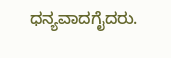ಧನ್ಯವಾದಗೈದರು.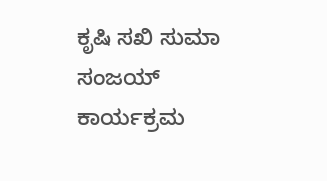ಕೃಷಿ ಸಖಿ ಸುಮಾ ಸಂಜಯ್ ಕಾರ್ಯಕ್ರಮ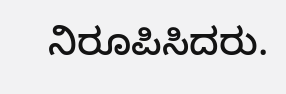ನಿರೂಪಿಸಿದರು.